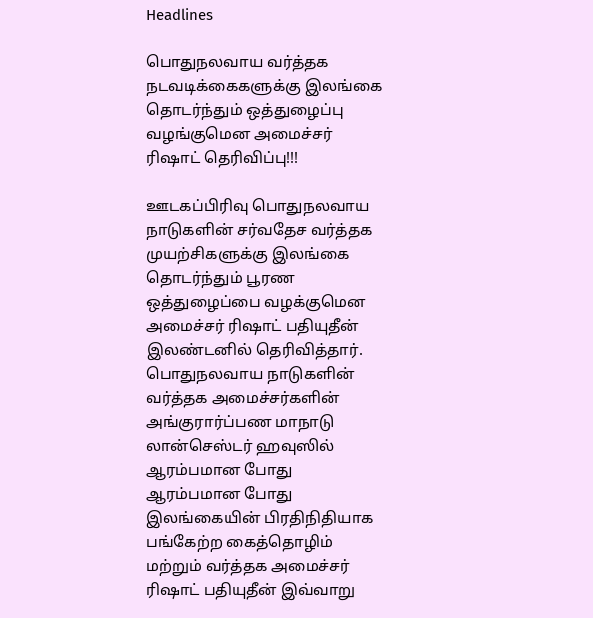Headlines

பொதுநலவாய வர்த்தக நடவடிக்கைகளுக்கு இலங்கை தொடர்ந்தும் ஒத்துழைப்பு வழங்குமென அமைச்சர் ரிஷாட் தெரிவிப்பு!!!

ஊடகப்பிரிவு பொதுநலவாய நாடுகளின் சர்வதேச வர்த்தக முயற்சிகளுக்கு இலங்கை தொடர்ந்தும் பூரண ஒத்துழைப்பை வழக்குமென அமைச்சர் ரிஷாட் பதியுதீன் இலண்டனில் தெரிவித்தார். பொதுநலவாய நாடுகளின் வர்த்தக அமைச்சர்களின் அங்குரார்ப்பண மாநாடு லான்செஸ்டர் ஹவுஸில் ஆரம்பமான போது ஆரம்பமான போது இலங்கையின் பிரதிநிதியாக பங்கேற்ற கைத்தொழிம் மற்றும் வர்த்தக அமைச்சர் ரிஷாட் பதியுதீன் இவ்வாறு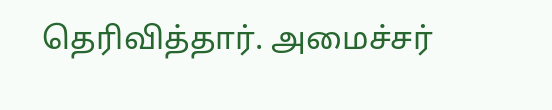தெரிவித்தார். அமைச்சர்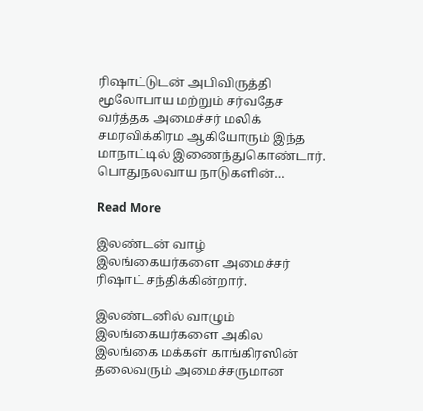ரிஷாட்டுடன் அபிவிருத்தி மூலோபாய மற்றும் சர்வதேச வர்த்தக அமைச்சர் மலிக் சமரவிக்கிரம ஆகியோரும் இந்த மாநாட்டில் இணைந்துகொண்டார். பொதுநலவாய நாடுகளின்…

Read More

இலண்டன் வாழ் இலங்கையர்களை அமைச்சர் ரிஷாட் சந்திக்கின்றார்.

இலண்டனில் வாழும் இலங்கையர்களை அகில இலங்கை மக்கள் காங்கிரஸின் தலைவரும் அமைச்சருமான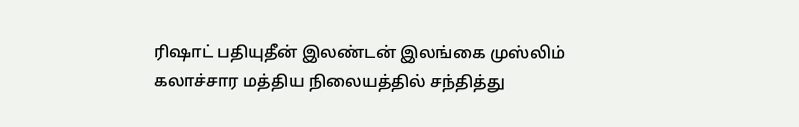ரிஷாட் பதியுதீன் இலண்டன் இலங்கை முஸ்லிம் கலாச்சார மத்திய நிலையத்தில் சந்தித்து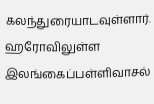கலந்துரையாடவுள்ளார். ஹரோவிலுள்ள இலங்கைப்பள்ளிவாசல்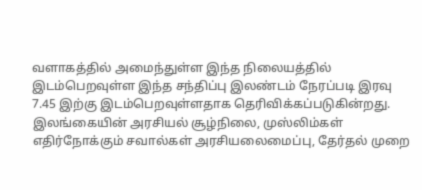வளாகத்தில் அமைந்துள்ள இந்த நிலையத்தில் இடம்பெறவுள்ள இந்த சந்திப்பு இலண்டம் நேரப்படி இரவு 7.45 இற்கு இடம்பெறவுள்ளதாக தெரிவிக்கப்படுகின்றது. இலங்கையின் அரசியல் சூழ்நிலை, முஸ்லிம்கள் எதிர்நோக்கும் சவால்கள் அரசியலைமைப்பு, தேர்தல் முறை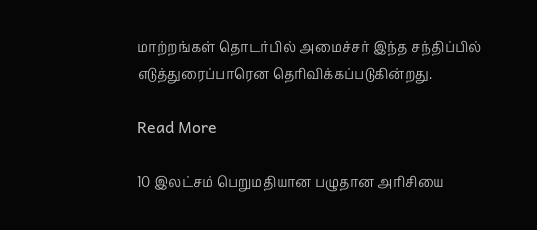மாற்றங்கள் தொடர்பில் அமைச்சர் இந்த சந்திப்பில் எடுத்துரைப்பாரென தெரிவிக்கப்படுகின்றது.

Read More

10 இலட்சம் பெறுமதியான பழுதான அரிசியை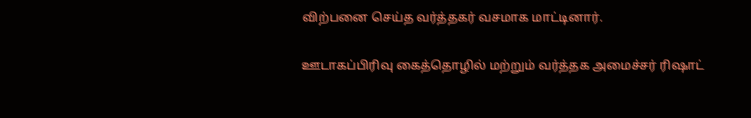விற்பனை செய்த வர்த்தகர் வசமாக மாட்டினார்.

ஊடாகப்பிரிவு கைத்தொழில் மற்றும் வர்த்தக அமைச்சர் ரிஷாட்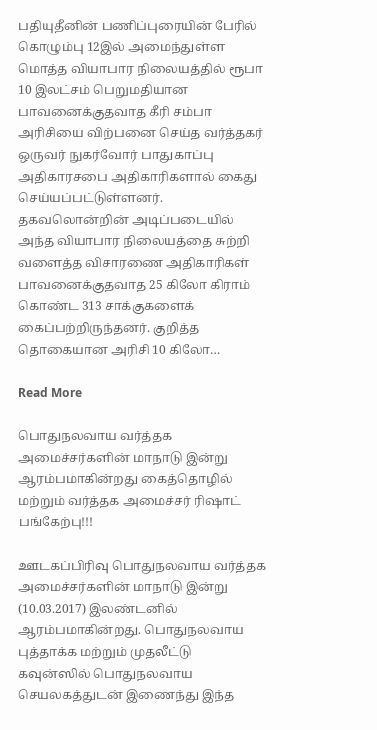பதியுதீனின் பணிப்புரையின் பேரில் கொழும்பு 12இல் அமைந்துள்ள மொத்த வியாபார நிலையத்தில் ரூபா 10 இலட்சம் பெறுமதியான பாவனைக்குதவாத கீரி சம்பா அரிசியை விற்பனை செய்த வர்த்தகர் ஒருவர் நுகர்வோர் பாதுகாப்பு அதிகாரசபை அதிகாரிகளால் கைது செய்யப்பட்டுள்ளனர். தகவலொன்றின் அடிப்படையில் அந்த வியாபார நிலையத்தை சுற்றி வளைத்த விசாரணை அதிகாரிகள் பாவனைக்குதவாத 25 கிலோ கிராம் கொண்ட 313 சாக்குகளைக் கைப்பற்றிருந்தனர். குறித்த தொகையான அரிசி 10 கிலோ…

Read More

பொதுநலவாய வர்த்தக அமைச்சர்களின் மாநாடு இன்று ஆரம்பமாகின்றது கைத்தொழில் மற்றும் வர்த்தக அமைச்சர் ரிஷாட் பங்கேற்பு!!!

ஊடகப்பிரிவு பொதுநலவாய வர்த்தக அமைச்சர்களின் மாநாடு இன்று (10.03.2017) இலண்டனில் ஆரம்பமாகின்றது. பொதுநலவாய புத்தாக்க மற்றும் முதலீட்டு கவுன்ஸில் பொதுநலவாய செயலகத்துடன் இணைந்து இந்த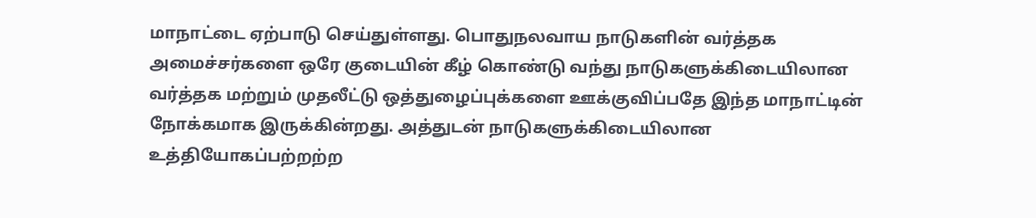மாநாட்டை ஏற்பாடு செய்துள்ளது. பொதுநலவாய நாடுகளின் வர்த்தக அமைச்சர்களை ஒரே குடையின் கீழ் கொண்டு வந்து நாடுகளுக்கிடையிலான வர்த்தக மற்றும் முதலீட்டு ஒத்துழைப்புக்களை ஊக்குவிப்பதே இந்த மாநாட்டின் நோக்கமாக இருக்கின்றது. அத்துடன் நாடுகளுக்கிடையிலான உத்தியோகப்பற்றற்ற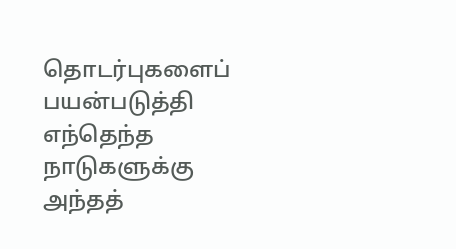தொடர்புகளைப் பயன்படுத்தி எந்தெந்த நாடுகளுக்கு அந்தத்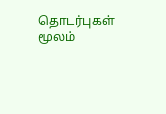தொடர்புகள் மூலம்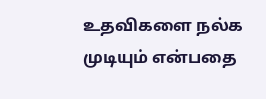உதவிகளை நல்க முடியும் என்பதை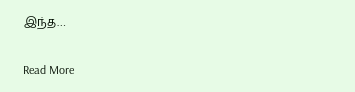இந்த…

Read More